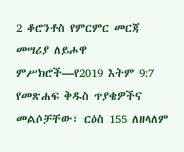2 ቆሮንቶስ የምርምር መርጃ መሣሪያ ለይሖዋ ምሥክሮች—የ2019 እትም 9:7 የመጽሐፍ ቅዱስ ጥያቄዎችና መልሶቻቸው፣ ርዕስ 155 ለዘላለም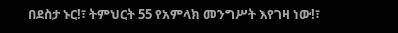በደስታ ኑር!፣ ትምህርት 55 የአምላክ መንግሥት እየገዛ ነው!፣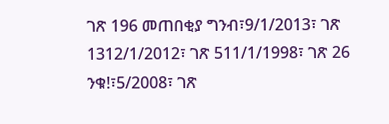ገጽ 196 መጠበቂያ ግንብ፣9/1/2013፣ ገጽ 1312/1/2012፣ ገጽ 511/1/1998፣ ገጽ 26 ንቁ!፣5/2008፣ ገጽ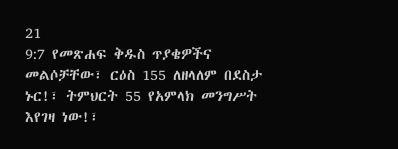21
9:7 የመጽሐፍ ቅዱስ ጥያቄዎችና መልሶቻቸው፣ ርዕስ 155 ለዘላለም በደስታ ኑር!፣ ትምህርት 55 የአምላክ መንግሥት እየገዛ ነው!፣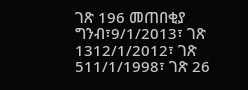ገጽ 196 መጠበቂያ ግንብ፣9/1/2013፣ ገጽ 1312/1/2012፣ ገጽ 511/1/1998፣ ገጽ 26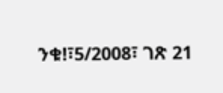ንቁ!፣5/2008፣ ገጽ 21